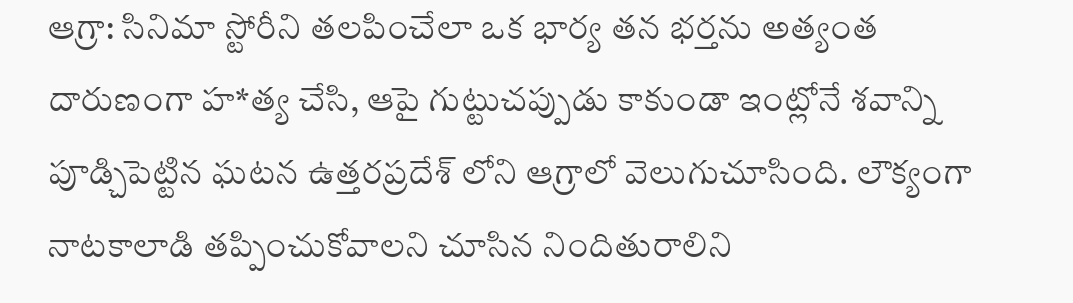ఆగ్రా: సినిమా స్టోరీని తలపించేలా ఒక భార్య తన భర్తను అత్యంత దారుణంగా హ*త్య చేసి, ఆపై గుట్టుచప్పుడు కాకుండా ఇంట్లోనే శవాన్ని పూడ్చిపెట్టిన ఘటన ఉత్తరప్రదేశ్ లోని ఆగ్రాలో వెలుగుచూసింది. లౌక్యంగా నాటకాలాడి తప్పించుకోవాలని చూసిన నిందితురాలిని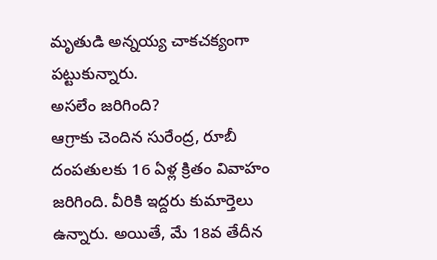మృతుడి అన్నయ్య చాకచక్యంగా పట్టుకున్నారు.
అసలేం జరిగింది?
ఆగ్రాకు చెందిన సురేంద్ర, రూబీ దంపతులకు 16 ఏళ్ల క్రితం వివాహం జరిగింది. వీరికి ఇద్దరు కుమార్తెలు ఉన్నారు. అయితే, మే 18వ తేదీన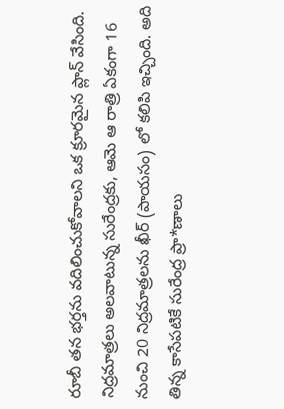రూబీ తన భర్తను వదిలించుకోవాలని ఒక క్రూరమైన ప్లాన్ వేసింది. నిద్రమాత్రలు అలవాటున్న సురేంద్రకు, ఆమె ఆ రాత్రి ఏకంగా 16 నుంచి 20 నిద్రమాత్రలను ఖీర్ (పాయసం) లో కలిపి ఇచ్చింది. అది తిన్న కాసేపటికే సురేంద్ర ప్రా*ణాలు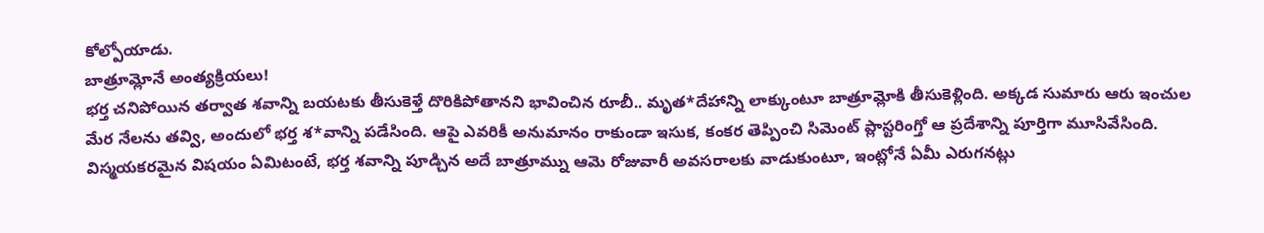కోల్పోయాడు.
బాత్రూమ్లోనే అంత్యక్రియలు!
భర్త చనిపోయిన తర్వాత శవాన్ని బయటకు తీసుకెళ్తే దొరికిపోతానని భావించిన రూబీ.. మృత*దేహాన్ని లాక్కుంటూ బాత్రూమ్లోకి తీసుకెళ్లింది. అక్కడ సుమారు ఆరు ఇంచుల మేర నేలను తవ్వి, అందులో భర్త శ*వాన్ని పడేసింది. ఆపై ఎవరికీ అనుమానం రాకుండా ఇసుక, కంకర తెప్పించి సిమెంట్ ప్లాస్టరింగ్తో ఆ ప్రదేశాన్ని పూర్తిగా మూసివేసింది. విస్మయకరమైన విషయం ఏమిటంటే, భర్త శవాన్ని పూడ్చిన అదే బాత్రూమ్ను ఆమె రోజువారీ అవసరాలకు వాడుకుంటూ, ఇంట్లోనే ఏమీ ఎరుగనట్లు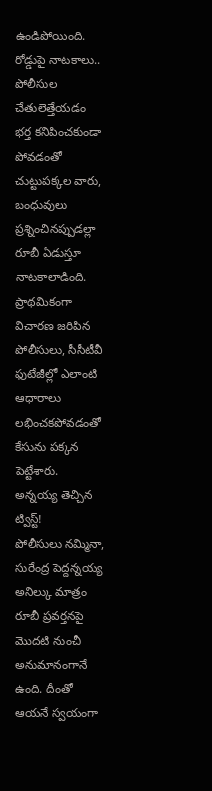ఉండిపోయింది.
రోడ్డుపై నాటకాలు.. పోలీసుల చేతులెత్తేయడం
భర్త కనిపించకుండా పోవడంతో చుట్టుపక్కల వారు, బంధువులు ప్రశ్నించినప్పుడల్లా రూబీ ఏడుస్తూ నాటకాలాడింది. ప్రాథమికంగా విచారణ జరిపిన పోలీసులు, సీసీటీవీ ఫుటేజీల్లో ఎలాంటి ఆధారాలు లభించకపోవడంతో కేసును పక్కన పెట్టేశారు.
అన్నయ్య తెచ్చిన ట్విస్ట్!
పోలీసులు నమ్మినా, సురేంద్ర పెద్దన్నయ్య అనిల్కు మాత్రం రూబీ ప్రవర్తనపై మొదటి నుంచీ అనుమానంగానే ఉంది. దీంతో ఆయనే స్వయంగా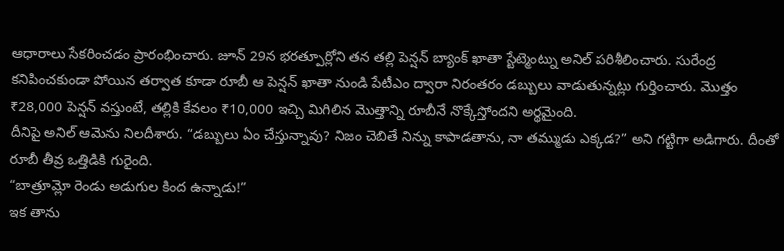ఆధారాలు సేకరించడం ప్రారంభించారు. జూన్ 29న భరత్పూర్లోని తన తల్లి పెన్షన్ బ్యాంక్ ఖాతా స్టేట్మెంట్ను అనిల్ పరిశీలించారు. సురేంద్ర కనిపించకుండా పోయిన తర్వాత కూడా రూబీ ఆ పెన్షన్ ఖాతా నుండి పేటీఎం ద్వారా నిరంతరం డబ్బులు వాడుతున్నట్లు గుర్తించారు. మొత్తం ₹28,000 పెన్షన్ వస్తుంటే, తల్లికి కేవలం ₹10,000 ఇచ్చి మిగిలిన మొత్తాన్ని రూబీనే నొక్కేస్తోందని అర్థమైంది.
దీనిపై అనిల్ ఆమెను నిలదీశారు. “డబ్బులు ఏం చేస్తున్నావు? నిజం చెబితే నిన్ను కాపాడతాను, నా తమ్ముడు ఎక్కడ?” అని గట్టిగా అడిగారు. దీంతో రూబీ తీవ్ర ఒత్తిడికి గురైంది.
“బాత్రూమ్లో రెండు అడుగుల కింద ఉన్నాడు!”
ఇక తాను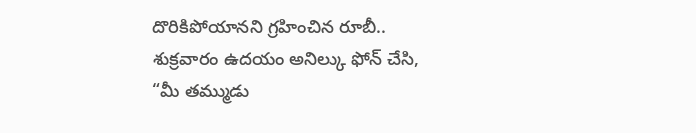దొరికిపోయానని గ్రహించిన రూబీ.. శుక్రవారం ఉదయం అనిల్కు ఫోన్ చేసి, “మీ తమ్ముడు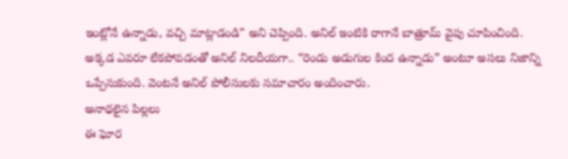ఇంట్లోనే ఉన్నాడు, వచ్చి మాట్లాడండి” అని చెప్పింది. అనిల్ ఇంటికి రాగానే బాత్రూమ్ వైపు చూపించింది. అక్కడ ఎవరూ లేకపోవడంతో అనిల్ నిలదీయగా.. “రెండు అడుగుల కింద ఉన్నాడు” అంటూ అసలు నిజాన్ని ఒప్పేసుకుంది. వెంటనే అనిల్ పోలీసులకు సమాచారం అందించారు.
అనాథలైన పిల్లలు
ఈ ఘోర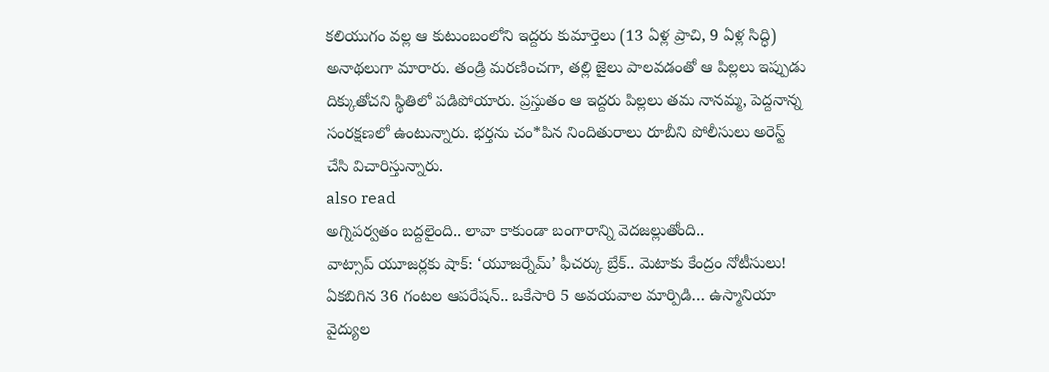కలియుగం వల్ల ఆ కుటుంబంలోని ఇద్దరు కుమార్తెలు (13 ఏళ్ల ప్రాచి, 9 ఏళ్ల సిద్ధి) అనాథలుగా మారారు. తండ్రి మరణించగా, తల్లి జైలు పాలవడంతో ఆ పిల్లలు ఇప్పుడు దిక్కుతోచని స్థితిలో పడిపోయారు. ప్రస్తుతం ఆ ఇద్దరు పిల్లలు తమ నానమ్మ, పెద్దనాన్న సంరక్షణలో ఉంటున్నారు. భర్తను చం*పిన నిందితురాలు రూబీని పోలీసులు అరెస్ట్ చేసి విచారిస్తున్నారు.
also read
అగ్నిపర్వతం బద్దలైంది.. లావా కాకుండా బంగారాన్ని వెదజల్లుతోంది..
వాట్సాప్ యూజర్లకు షాక్: ‘యూజర్నేమ్’ ఫీచర్కు బ్రేక్.. మెటాకు కేంద్రం నోటీసులు!
ఏకబిగిన 36 గంటల ఆపరేషన్.. ఒకేసారి 5 అవయవాల మార్పిడి… ఉస్మానియా వైద్యుల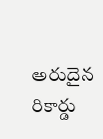అరుదైన రికార్డు